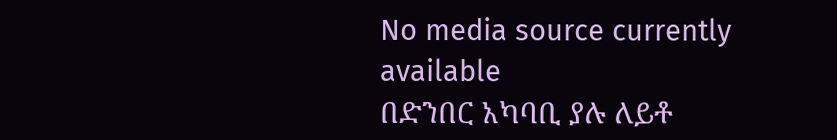No media source currently available
በድንበር አካባቢ ያሉ ለይቶ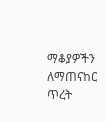ማቆያዎችን ለማጠናከር ጥረት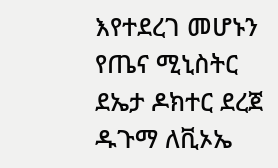እየተደረገ መሆኑን የጤና ሚኒስትር ደኤታ ዶክተር ደረጀ ዱጉማ ለቪኦኤ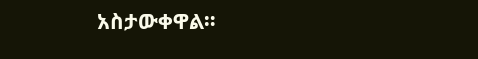አስታውቀዋል።